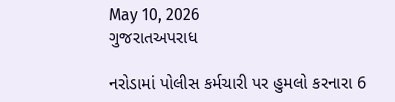May 10, 2026
ગુજરાતઅપરાધ

નરોડામાં પોલીસ કર્મચારી પર હુમલો કરનારા 6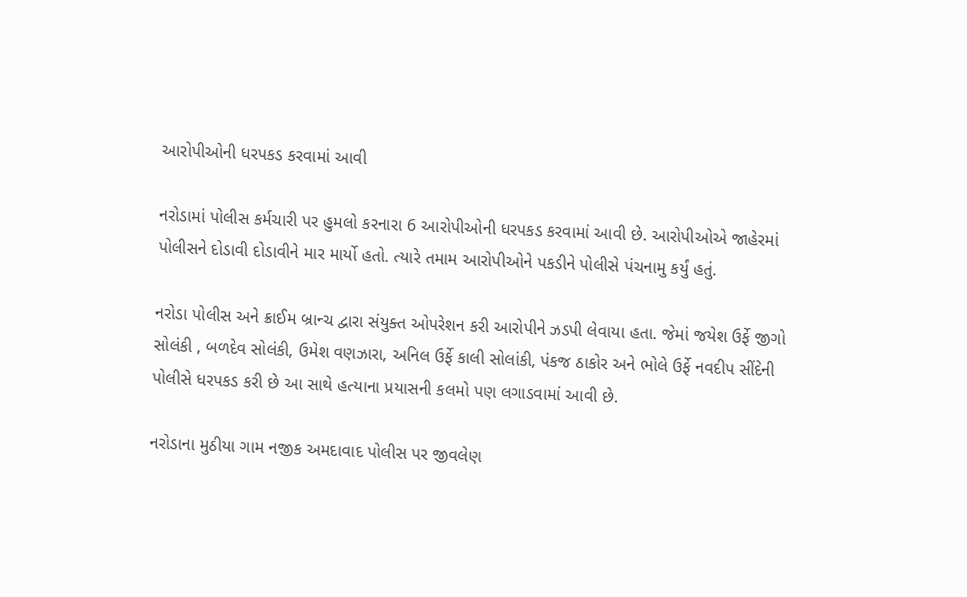આરોપીઓની ધરપકડ કરવામાં આવી

નરોડામાં પોલીસ કર્મચારી પર હુમલો કરનારા 6 આરોપીઓની ધરપકડ કરવામાં આવી છે. આરોપીઓએ જાહેરમાં પોલીસને દોડાવી દોડાવીને માર માર્યો હતો. ત્યારે તમામ આરોપીઓને પકડીને પોલીસે પંચનામુ કર્યું હતું.

નરોડા પોલીસ અને ક્રાઈમ બ્રાન્ચ દ્વારા સંયુક્ત ઓપરેશન કરી આરોપીને ઝડપી લેવાયા હતા. જેમાં જયેશ ઉર્ફે જીગો સોલંકી , બળદેવ સોલંકી, ઉમેશ વણઝારા, અનિલ ઉર્ફે કાલી સોલાંકી, પંકજ ઠાકોર અને ભોલે ઉર્ફે નવદીપ સીંદેની પોલીસે ધરપકડ કરી છે આ સાથે હત્યાના પ્રયાસની કલમો પણ લગાડવામાં આવી છે.

નરોડાના મુઠીયા ગામ નજીક અમદાવાદ પોલીસ પર જીવલેણ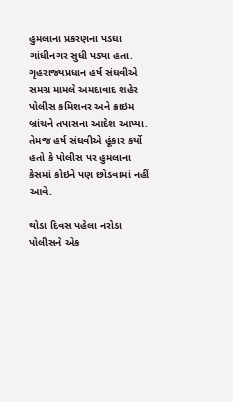હુમલાના પ્રકરણના પડઘા ગાંધીનગર સુધી પડ્યા હતા. ગૃહરાજ્યપ્રધાન હર્ષ સંઘવીએ સમગ્ર મામલે અમદાવાદ શહેર પોલીસ કમિશનર અને ક્રાઇમ બ્રાંચને તપાસના આદેશ આપ્યા. તેમજ હર્ષ સંઘવીએ હૂંકાર કર્યો હતો કે પોલીસ પર હુમલાના કેસમાં કોઇને પણ છોડવામાં નહીં આવે.

થોડા દિવસ પહેલા નરોડા પોલીસને એક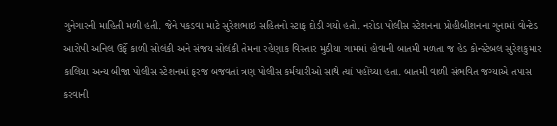ગુનેગારની માહિતી મળી હતી. જેને પકડવા માટે સુરેશભાઇ સહિતનો સ્ટાફ દોડી ગયો હતો. નરોડા પોલીસ સ્ટેશનના પ્રોહીબીશનના ગુનામાં વોન્ટેડ આરોપી અનિલ ઉર્ફે કાળી સોલંકી અને સંજય સોલંકી તેમના રહેણાક વિસ્તાર મુઠીયા ગામમાં હોવાની બાતમી મળતા જ હેડ કોન્સ્ટેબલ સુરેશકુમાર કાલિયા અન્ય બીજા પોલીસ સ્ટેશનમાં ફરજ બજવતાં ત્રણ પોલીસ કર્મચારીઓ સાથે ત્યાં પહોંચ્યા હતા. બાતમી વાળી સંભવિત જગ્યાએ તપાસ કરવાની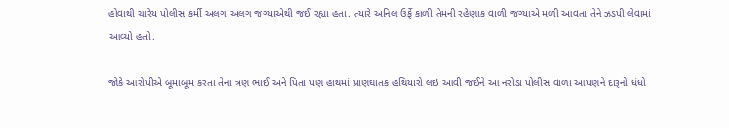હોવાથી ચારેય પોલીસ કર્મી અલગ અલગ જગ્યાએથી જઈ રહ્યા હતા. ત્યારે અનિલ ઉર્ફે કાળી તેમની રહેણાક વાળી જગ્યાએ મળી આવતા તેને ઝડપી લેવામાં આવ્યો હતો.

જોકે આરોપીએ બૂમાબૂમ કરતા તેના ત્રણ ભાઈ અને પિતા પણ હાથમાં પ્રાણઘાતક હથિયારો લઇ આવી જઈને આ નરોડા પોલીસ વાળા આપણને દારૂનો ધંધો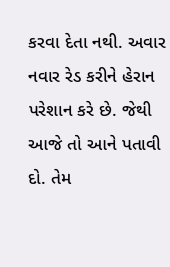કરવા દેતા નથી. અવાર નવાર રેડ કરીને હેરાન પરેશાન કરે છે. જેથી આજે તો આને પતાવી દો. તેમ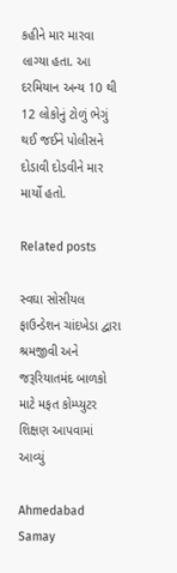કહીને માર મારવા લાગ્યા હતા. આ દરમિયાન અન્ય 10 થી 12 લોકોનું ટોળું ભેગું થઈ જઈને પોલીસને દોડાવી દોડવીને માર માર્યો હતો.

Related posts

સ્વઘા સોસીયલ ફાઉન્ડેશન ચાંદખેડા દ્વારા શ્રમજીવી અને જરૂરિયાતમંદ બાળકો માટે મફત કોમ્પ્યુટર શિક્ષણ આપવામાં આવ્યું

Ahmedabad Samay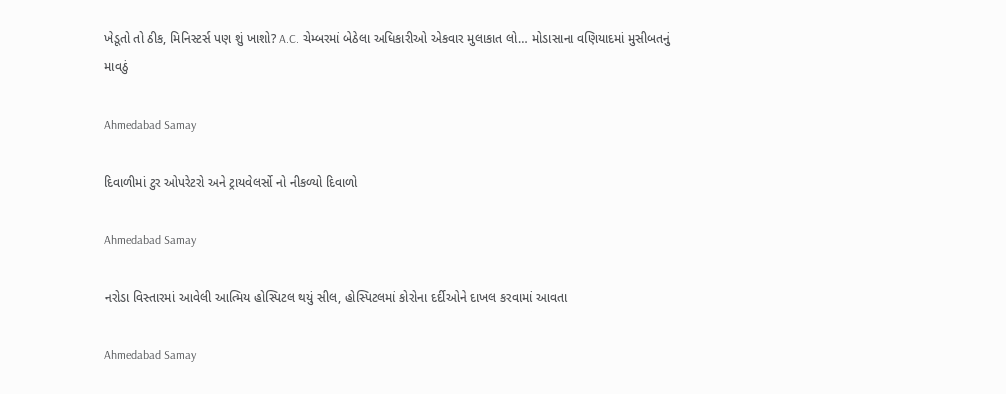ખેડૂતો તો ઠીક, મિનિસ્ટર્સ પણ શું ખાશો? A.C. ચેમ્બરમાં બેઠેલા અધિકારીઓ એકવાર મુલાકાત લો… મોડાસાના વણિયાદમાં મુસીબતનું માવઠું

Ahmedabad Samay

દિવાળીમાં ટુર ઓપરેટરો અને ટ્રાયવેલર્સો નો નીકળ્યો દિવાળો

Ahmedabad Samay

નરોડા વિસ્તારમાં આવેલી આત્મિય હોસ્પિટલ થયું સીલ, હોસ્પિટલમાં કોરોના દર્દીઓને દાખલ કરવામાં આવતા

Ahmedabad Samay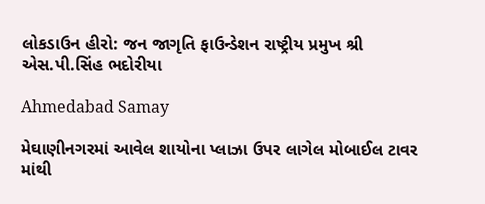લોકડાઉન હીરો: જન જાગૃતિ ફાઉન્ડેશન રાષ્ટ્રીય પ્રમુખ શ્રી એસ.પી.સિંહ ભદોરીયા

Ahmedabad Samay

મેઘાણીનગરમાં આવેલ શાયોના પ્લાઝા ઉપર લાગેલ મોબાઈલ ટાવર માંથી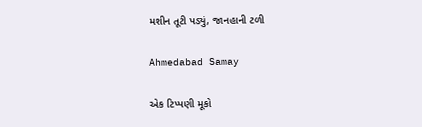મશીન તૂટી પડ્યું, જાનહાની ટળી

Ahmedabad Samay

એક ટિપ્પણી મૂકો